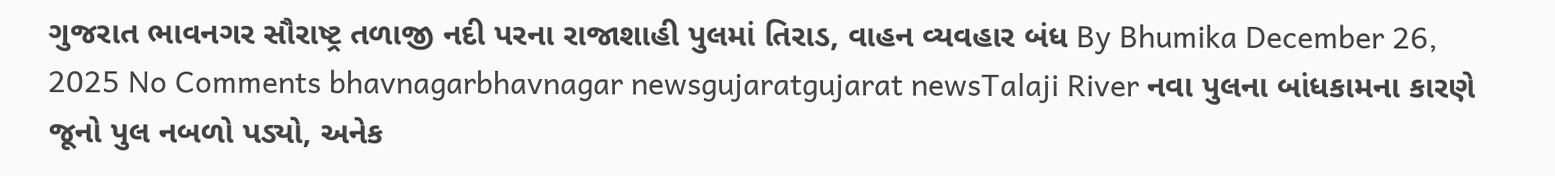ગુજરાત ભાવનગર સૌરાષ્ટ્ર તળાજી નદી પરના રાજાશાહી પુલમાં તિરાડ, વાહન વ્યવહાર બંધ By Bhumika December 26, 2025 No Comments bhavnagarbhavnagar newsgujaratgujarat newsTalaji River નવા પુલના બાંધકામના કારણે જૂનો પુલ નબળો પડ્યો, અનેક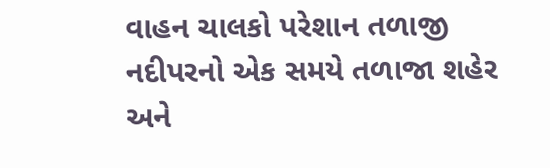વાહન ચાલકો પરેશાન તળાજી નદીપરનો એક સમયે તળાજા શહેર અને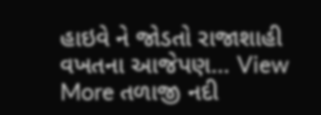હાઇવે ને જોડતો રાજાશાહી વખતના આજેપણ… View More તળાજી નદી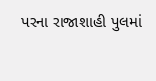પરના રાજાશાહી પુલમાં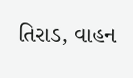તિરાડ, વાહન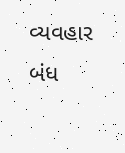વ્યવહાર બંધ